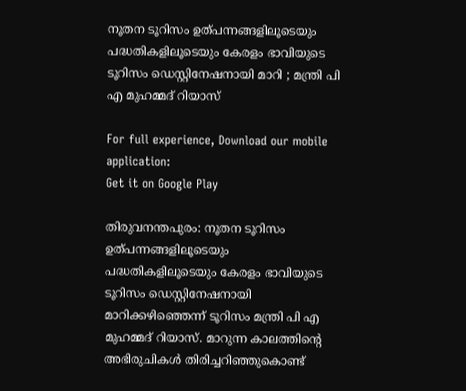നൂതന ടൂറിസം ഉത്പന്നങ്ങളിലൂടെയും പദ്ധതികളിലൂടെയും കേരളം ഭാവിയുടെ ടൂറിസം ഡെസ്റ്റിനേഷനായി മാറി ; മന്ത്രി പി എ മുഹമ്മദ് റിയാസ്

For full experience, Download our mobile application:
Get it on Google Play

തിരുവനന്തപുരം: നൂതന ടൂറിസം ഉത്പന്നങ്ങളിലൂടെയും പദ്ധതികളിലൂടെയും കേരളം ഭാവിയുടെ ടൂറിസം ഡെസ്റ്റിനേഷനായി മാറിക്കഴിഞ്ഞെന്ന് ടൂറിസം മന്ത്രി പി എ മുഹമ്മദ് റിയാസ്. മാറുന്ന കാലത്തിന്‍റെ അഭിരുചികള്‍ തിരിച്ചറിഞ്ഞുകൊണ്ട്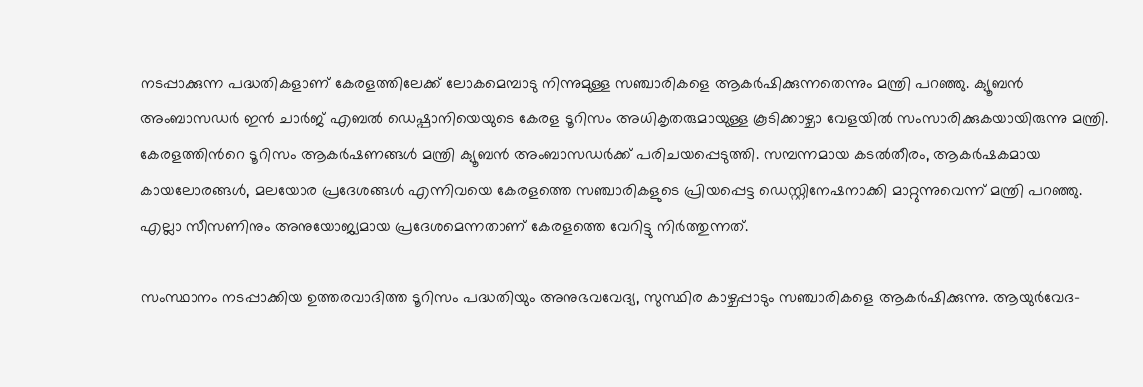നടപ്പാക്കുന്ന പദ്ധതികളാണ് കേരളത്തിലേക്ക് ലോകമെമ്പാടു നിന്നുമുള്ള സഞ്ചാരികളെ ആകര്‍ഷിക്കുന്നതെന്നും മന്ത്രി പറഞ്ഞു. ക്യൂബന്‍ അംബാസഡര്‍ ഇന്‍ ചാര്‍ജ് എബല്‍ ഡെഷ്പാനിയെയുടെ കേരള ടൂറിസം അധികൃതരുമായുള്ള കൂടിക്കാഴ്ചാ വേളയില്‍ സംസാരിക്കുകയായിരുന്നു മന്ത്രി. കേരളത്തിന്‍റെ ടൂറിസം ആകര്‍ഷണങ്ങള്‍ മന്ത്രി ക്യൂബന്‍ അംബാസഡര്‍ക്ക് പരിചയപ്പെടുത്തി. സമ്പന്നമായ കടല്‍തീരം, ആകര്‍ഷകമായ കായലോരങ്ങള്‍, മലയോര പ്രദേശങ്ങള്‍ എന്നിവയെ കേരളത്തെ സഞ്ചാരികളുടെ പ്രിയപ്പെട്ട ഡെസ്റ്റിനേഷനാക്കി മാറ്റുന്നുവെന്ന് മന്ത്രി പറഞ്ഞു. എല്ലാ സീസണിനും അനുയോജ്യമായ പ്രദേശമെന്നതാണ് കേരളത്തെ വേറിട്ടു നിര്‍ത്തുന്നത്.

സംസ്ഥാനം നടപ്പാക്കിയ ഉത്തരവാദിത്ത ടൂറിസം പദ്ധതിയും അനുഭവവേദ്യ, സുസ്ഥിര കാഴ്ചപ്പാടും സഞ്ചാരികളെ ആകര്‍ഷിക്കുന്നു. ആയുര്‍വേദ-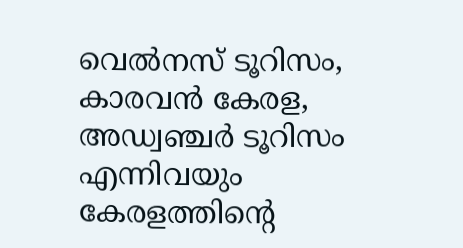വെല്‍നസ് ടൂറിസം, കാരവന്‍ കേരള, അഡ്വഞ്ചര്‍ ടൂറിസം എന്നിവയും കേരളത്തിന്‍റെ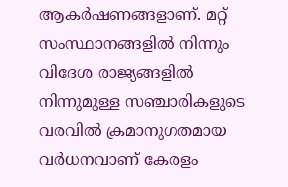ആകര്‍ഷണങ്ങളാണ്. മറ്റ് സംസ്ഥാനങ്ങളില്‍ നിന്നും വിദേശ രാജ്യങ്ങളില്‍ നിന്നുമുള്ള സഞ്ചാരികളുടെ വരവില്‍ ക്രമാനുഗതമായ വര്‍ധനവാണ് കേരളം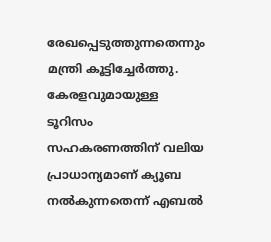രേഖപ്പെടുത്തുന്നതെന്നും മന്ത്രി കൂട്ടിച്ചേര്‍ത്തു. കേരളവുമായുള്ള ടൂറിസം സഹകരണത്തിന് വലിയ പ്രാധാന്യമാണ് ക്യൂബ നല്‍കുന്നതെന്ന് എബല്‍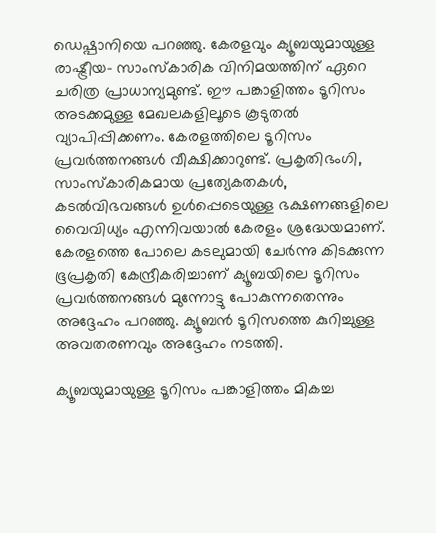ഡെഷ്പാനിയെ പറഞ്ഞു. കേരളവും ക്യൂബയുമായുള്ള രാഷ്ട്രീയ- സാംസ്കാരിക വിനിമയത്തിന് ഏറെ ചരിത്ര പ്രാധാന്യമുണ്ട്. ഈ പങ്കാളിത്തം ടൂറിസം അടക്കമുള്ള മേഖലകളിലൂടെ കൂടുതല്‍ വ്യാപിപ്പിക്കണം. കേരളത്തിലെ ടൂറിസം പ്രവര്‍ത്തനങ്ങള്‍ വീക്ഷിക്കാറുണ്ട്. പ്രകൃതിഭംഗി, സാംസ്കാരികമായ പ്രത്യേകതകള്‍, കടല്‍വിഭവങ്ങള്‍ ഉള്‍പ്പെടെയുള്ള ഭക്ഷണങ്ങളിലെ വൈവിധ്യം എന്നിവയാല്‍ കേരളം ശ്രദ്ധേയമാണ്. കേരളത്തെ പോലെ കടലുമായി ചേര്‍ന്നു കിടക്കുന്ന ഭൂപ്രകൃതി കേന്ദ്രീകരിച്ചാണ് ക്യൂബയിലെ ടൂറിസം പ്രവര്‍ത്തനങ്ങള്‍ മുന്നോട്ടു പോകുന്നതെന്നും അദ്ദേഹം പറഞ്ഞു. ക്യൂബന്‍ ടൂറിസത്തെ കുറിച്ചുള്ള അവതരണവും അദ്ദേഹം നടത്തി.

ക്യൂബയുമായുള്ള ടൂറിസം പങ്കാളിത്തം മികച്ച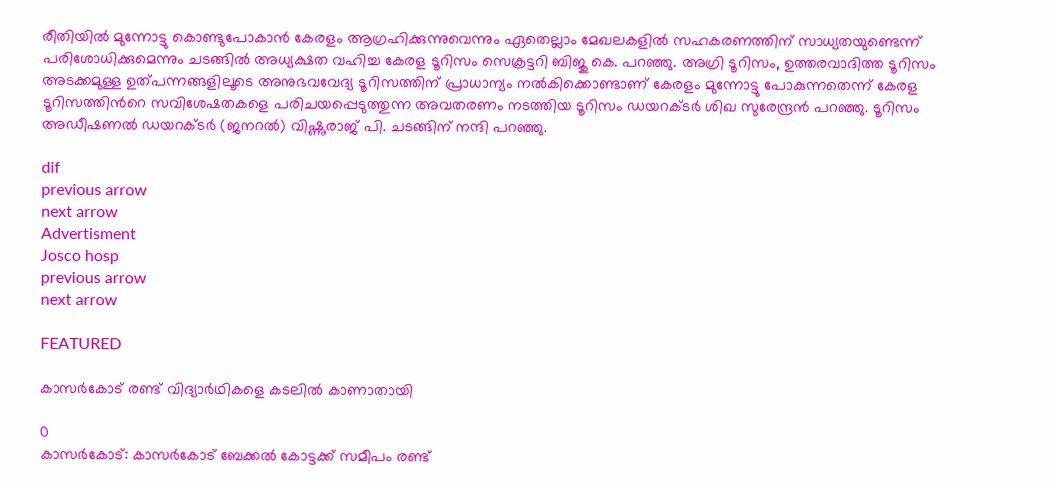രീതിയില്‍ മുന്നോട്ടു കൊണ്ടുപോകാന്‍ കേരളം ആഗ്രഹിക്കുന്നുവെന്നും ഏതെല്ലാം മേഖലകളില്‍ സഹകരണത്തിന് സാധ്യതയുണ്ടെന്ന് പരിശോധിക്കുമെന്നും ചടങ്ങില്‍ അധ്യക്ഷത വഹിച്ച കേരള ടൂറിസം സെക്രട്ടറി ബിജു കെ. പറഞ്ഞു. അഗ്രി ടൂറിസം, ഉത്തരവാദിത്ത ടൂറിസം അടക്കമുള്ള ഉത്പന്നങ്ങളിലൂടെ അനുഭവവേദ്യ ടൂറിസത്തിന് പ്രാധാന്യം നല്‍കിക്കൊണ്ടാണ് കേരളം മുന്നോട്ടു പോകുന്നതെന്ന് കേരള ടൂറിസത്തിന്‍റെ സവിശേഷതകളെ പരിചയപ്പെടുത്തുന്ന അവതരണം നടത്തിയ ടൂറിസം ഡയറക്ടര്‍ ശിഖ സുരേന്ദ്രന്‍ പറഞ്ഞു. ടൂറിസം അഡീഷണല്‍ ഡയറക്ടര്‍ (ജനറല്‍) വിഷ്ണുരാജ് പി. ചടങ്ങിന് നന്ദി പറഞ്ഞു.

dif
previous arrow
next arrow
Advertisment
Josco hosp
previous arrow
next arrow

FEATURED

കാസർകോട് രണ്ട് വിദ്യാർഥികളെ കടലിൽ കാണാതായി

0
കാസർകോട്: കാസർകോട് ബേക്കൽ കോട്ടക്ക് സമീപം രണ്ട്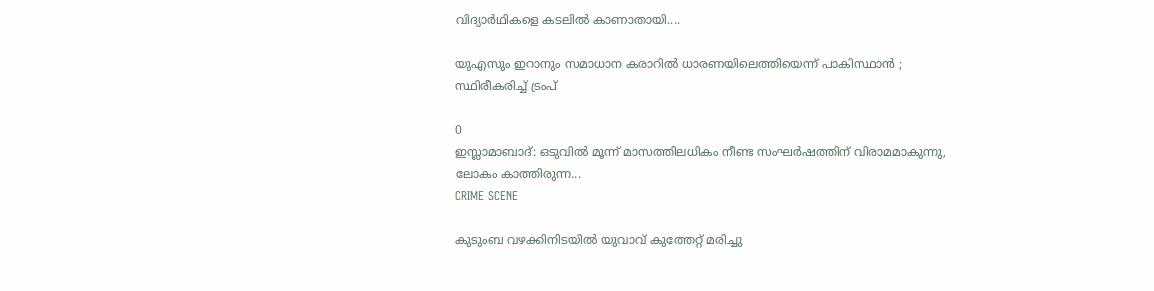വിദ്യാർഥികളെ കടലിൽ കാണാതായി....

യുഎസും ഇറാനും സമാധാന കരാറിൽ ധാരണയിലെത്തിയെന്ന് പാകിസ്ഥാൻ ; സ്ഥിരീകരിച്ച് ട്രംപ്

0
ഇസ്ലാമാബാദ്: ഒടുവിൽ മൂന്ന് മാസത്തിലധികം നീണ്ട സംഘർഷത്തിന് വിരാമമാകുന്നു, ലോകം കാത്തിരുന്ന...
CRIME SCENE

കുടുംബ വഴക്കിനിടയിൽ യുവാവ് കുത്തേറ്റ് മരിച്ചു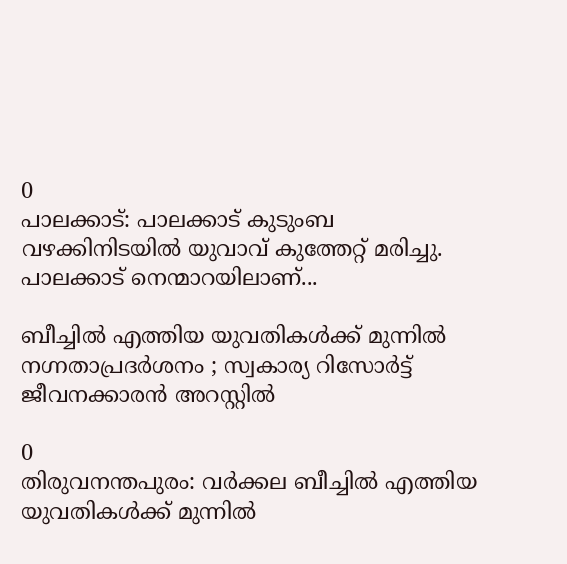0
പാലക്കാട്: പാലക്കാട് കുടുംബ വഴക്കിനിടയിൽ യുവാവ് കുത്തേറ്റ് മരിച്ചു. പാലക്കാട് നെന്മാറയിലാണ്...

ബീച്ചിൽ എത്തിയ യുവതികൾക്ക് മുന്നിൽ നഗ്നതാപ്രദർശനം ; സ്വകാര്യ റിസോർട്ട് ജീവനക്കാരൻ അറസ്റ്റിൽ

0
തിരുവനന്തപുരം: വർക്കല ബീച്ചിൽ എത്തിയ യുവതികൾക്ക് മുന്നിൽ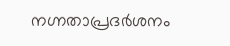നഗ്നതാപ്രദർശനം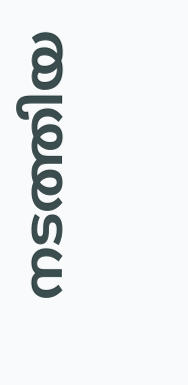നടത്തിയ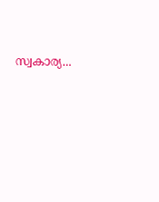സ്വകാര്യ...